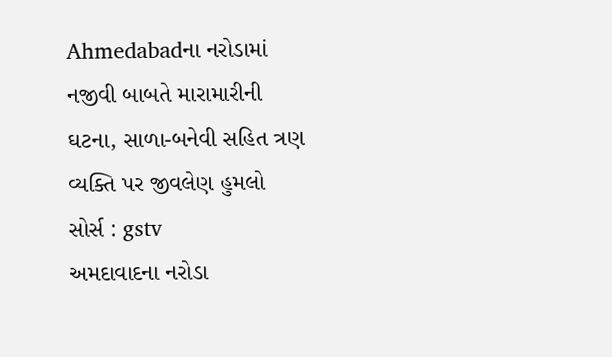Ahmedabadના નરોડામાં નજીવી બાબતે મારામારીની ઘટના, સાળા-બનેવી સહિત ત્રણ વ્યક્તિ પર જીવલેણ હુમલો
સોર્સ : gstv
અમદાવાદના નરોડા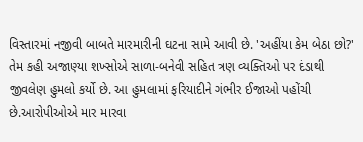વિસ્તારમાં નજીવી બાબતે મારમારીની ઘટના સામે આવી છે. 'અહીંયા કેમ બેઠા છો?' તેમ કહી અજાણ્યા શખ્સોએ સાળા-બનેવી સહિત ત્રણ વ્યક્તિઓ પર દંડાથી જીવલેણ હુમલો કર્યો છે. આ હુમલામાં ફરિયાદીને ગંભીર ઈજાઓ પહોંચી છે.આરોપીઓએ માર મારવા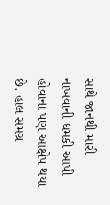સાથે જાનથી મારી નાખવાની ધમકી આપી હોવાના પણ આક્ષેપ થયા છે. હાલ સમગ્ર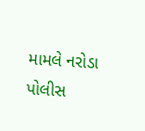મામલે નરોડા પોલીસ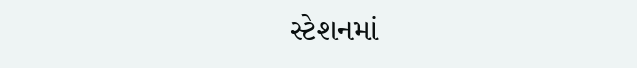સ્ટેશનમાં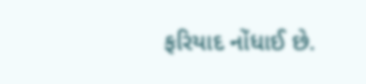ફરિયાદ નોંધાઈ છે.